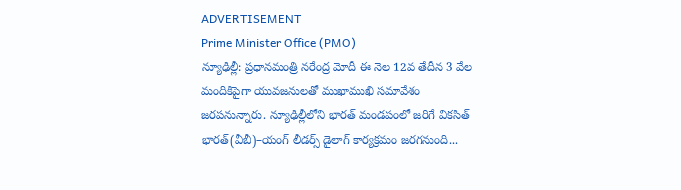ADVERTISEMENT
Prime Minister Office (PMO)
న్యూఢిల్లీ: ప్రధానమంత్రి నరేంద్ర మోదీ ఈ నెల 12వ తేదీన 3 వేల మందికిపైగా యువజనులతో ముఖాముఖి సమావేశం జరపనున్నారు. న్యూఢిల్లీలోని భారత్ మండపంలో జరిగే వికసిత్ భారత్(వీబీ)–యంగ్ లీడర్స్ డైలాగ్ కార్యక్రమం జరగనుంది...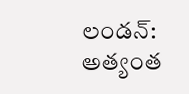లండన్: అత్యంత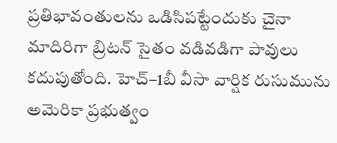ప్రతిభావంతులను ఒడిసిపట్టేందుకు చైనా మాదిరిగా బ్రిటన్ సైతం వడివడిగా పావులు కదుపుతోంది. హెచ్–1బీ వీసా వార్షిక రుసుమును అమెరికా ప్రభుత్వం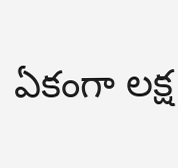ఏకంగా లక్ష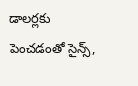డాలర్లకు పెంచడంతో సైన్స్,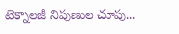టెక్నాలజీ నిపుణుల చూపు...